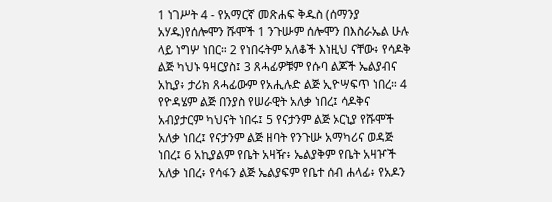1 ነገሥት 4 - የአማርኛ መጽሐፍ ቅዱስ (ሰማንያ አሃዱ)የሰሎሞን ሹሞች 1 ንጉሡም ሰሎሞን በእስራኤል ሁሉ ላይ ነግሦ ነበር። 2 የነበሩትም አለቆች እነዚህ ናቸው፥ የሳዶቅ ልጅ ካህኑ ዓዛርያስ፤ 3 ጸሓፊዎቹም የሱባ ልጆች ኤልያብና አኪያ፥ ታሪክ ጸሓፊውም የአሒሉድ ልጅ ኢዮሣፍጥ ነበረ። 4 የዮዳሄም ልጅ በንያስ የሠራዊት አለቃ ነበረ፤ ሳዶቅና አብያታርም ካህናት ነበሩ፤ 5 የናታንም ልጅ ኦርኒያ የሹሞች አለቃ ነበረ፤ የናታንም ልጅ ዘባት የንጉሡ አማካሪና ወዳጅ ነበረ፤ 6 አኪያልም የቤት አዛዥ፥ ኤልያቅም የቤት አዛዦች አለቃ ነበረ፥ የሳፋን ልጅ ኤልያፍም የቤተ ሰብ ሐላፊ፥ የአዶን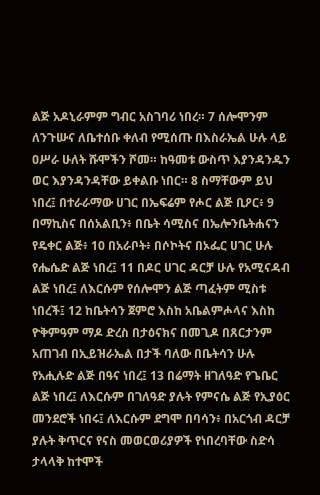ልጅ አዶኒራምም ግብር አስገባሪ ነበረ። 7 ሰሎሞንም ለንጉሡና ለቤተሰቡ ቀለብ የሚሰጡ በእስራኤል ሁሉ ላይ ዐሥራ ሁለት ሹሞችን ሾመ። ከዓመቱ ውስጥ እያንዳንዱን ወር እያንዳንዳቸው ይቀልቡ ነበር። 8 ስማቸውም ይህ ነበረ፤ በተራራማው ሀገር በኤፍሬም የሖር ልጅ ቢዖር፥ 9 በማኪስና በሰአልቢን፥ በቤት ሳሚስና በኤሎንቤትሐናን የዴቀር ልጅ፥ 10 በአራቦት፥ በሶኮትና በኦፌር ሀገር ሁሉ የሔሴድ ልጅ ነበረ፤ 11 በዶር ሀገር ዳርቻ ሁሉ የአሚናዳብ ልጅ ነበረ፤ ለእርሱም የሰሎሞን ልጅ ጣፈትም ሚስቱ ነበረች፤ 12 ከቤትሳን ጀምሮ እስከ አቤልምሖላና እስከ ዮቅምዓም ማዶ ድረስ በታዕናክና በመጊዶ በጸርታንም አጠገብ በኢይዝራኤል በታች ባለው በቤትሳን ሁሉ የአሒሉድ ልጅ በዓና ነበረ፤ 13 በሬማት ዘገለዓድ የጌቤር ልጅ ነበረ፤ ለእርሱም በገለዓድ ያሉት የምናሴ ልጅ የኢያዕር መንደሮች ነበሩ፤ ለእርሱም ደግሞ በባሳን፥ በአርጎብ ዳርቻ ያሉት ቅጥርና የናስ መወርወሪያዎች የነበረባቸው ስድሳ ታላላቅ ከተሞች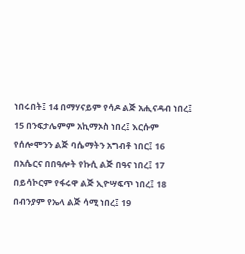ነበሩበት፤ 14 በማሃናይም የሳዶ ልጅ አሒናዳብ ነበረ፤ 15 በንፍታሌምም አኪማኦስ ነበረ፤ እርሱም የሰሎሞንን ልጅ ባሴማትን አግብቶ ነበር፤ 16 በአሴርና በበዓሎት የኩሲ ልጅ በዓና ነበረ፤ 17 በይሳኮርም የፋሩዋ ልጅ ኢዮሣፍጥ ነበረ፤ 18 በብንያም የኤላ ልጅ ሳሚ ነበረ፤ 19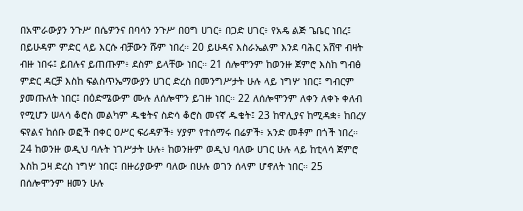በአሞራውያን ንጉሥ በሴዎንና በባሳን ንጉሥ በዐግ ሀገር፥ በጋድ ሀገር፥ የአዴ ልጅ ጌቤር ነበረ፤ በይሁዳም ምድር ላይ እርሱ ብቻውን ሹም ነበረ። 20 ይሁዳና እስራኤልም እንደ ባሕር አሸዋ ብዛት ብዙ ነበሩ፤ ይበሉና ይጠጡም፥ ደስም ይላቸው ነበር። 21 ሰሎሞንም ከወንዙ ጀምሮ እስከ ግብፅ ምድር ዳርቻ እስከ ፍልስጥኤማውያን ሀገር ድረስ በመንግሥታት ሁሉ ላይ ነግሦ ነበር፤ ግብርም ያመጡለት ነበር፤ በዕድሜውም ሙሉ ለሰሎሞን ይገዙ ነበር። 22 ለሰሎሞንም ለቀን ለቀኑ ቀለብ የሚሆን ሠላሳ ቆሮስ መልካም ዱቄትና ስድሳ ቆሮስ መናኛ ዱቄት፤ 23 ከዋሊያና ከሚዳቋ፥ ከበረሃ ፍየልና ከሰቡ ወፎች በቀር ዐሥር ፍሪዳዎች፥ ሃያም የተሰማሩ በሬዎች፥ አንድ መቶም በጎች ነበረ። 24 ከወንዙ ወዲህ ባሉት ነገሥታት ሁሉ፥ ከወንዙም ወዲህ ባለው ሀገር ሁሉ ላይ ከቲላሳ ጀምሮ እስከ ጋዛ ድረስ ነግሦ ነበር፤ በዙሪያውም ባለው በሁሉ ወገን ሰላም ሆኖለት ነበር። 25 በሰሎሞንም ዘመን ሁሉ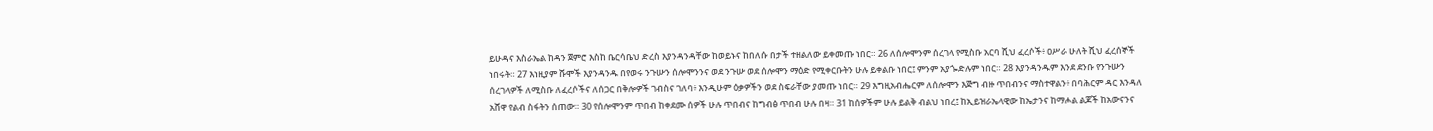ይሁዳና እስራኤል ከዳን ጀምሮ እስከ ቤርሳቤህ ድረስ እያንዳንዳቸው ከወይኑና ከበለሱ በታች ተዘልለው ይቀመጡ ነበር። 26 ለሰሎሞንም ሰረገላ የሚስቡ አርባ ሺህ ፈረሶች፥ ዐሥራ ሁለት ሺህ ፈረሰኞች ነበሩት። 27 እነዚያም ሹሞች እያንዳንዱ በየወሩ ንጉሡን ሰሎሞንንና ወደ ንጉሡ ወደ ሰሎሞን ማዕድ የሚቀርቡትን ሁሉ ይቀልቡ ነበር፤ ምንም አያጐድሉም ነበር። 28 እያንዳንዱም እንደ ደንቡ የንጉሡን ሰረገላዎች ለሚስቡ ለፈረሶችና ለሰጋር በቅሎዎች ገብስና ገለባ፥ እንዲሁም ዕቃዎችን ወደ ስፍራቸው ያመጡ ነበር። 29 እግዚአብሔርም ለሰሎሞን እጅግ ብዙ ጥበብንና ማስተዋልን፥ በባሕርም ዳር እንዳለ አሸዋ የልብ ስፋትን ሰጠው። 30 የሰሎሞንም ጥበብ ከቀደሙ ሰዎች ሁሉ ጥበብና ከግብፅ ጥበብ ሁሉ በዛ። 31 ከሰዎችም ሁሉ ይልቅ ብልህ ነበረ፤ ከኢይዝራኤላዊው ከኤታንና ከማሖል ልጆች ከአውናንና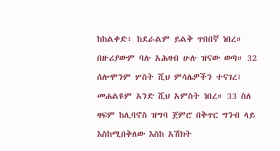ከከልቀድ፥ ከደራልም ይልቅ ጥበበኛ ነበረ። በዙሪያውም ባሉ አሕዛብ ሁሉ ዝናው ወጣ። 32 ሰሎሞንም ሦስት ሺህ ምሳሌዎችን ተናገረ፤ መሐልዩም አንድ ሺህ አምስት ነበረ። 33 ስለ ዛፍም ከሊባኖስ ዝግባ ጀምሮ በቅጥር ግንብ ላይ እስከሚበቅለው እስከ አሽክት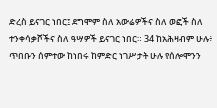ድረስ ይናገር ነበር፤ ደግሞም ስለ አውሬዎችና ስለ ወፎች ስለ ተንቀሳቃሾችና ስለ ዓሣዎች ይናገር ነበር። 34 ከአሕዛብም ሁሉ፥ ጥበቡን ሰምተው ከነበሩ ከምድር ነገሥታት ሁሉ የሰሎሞንን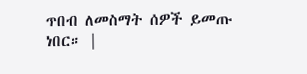ጥበብ ለመስማት ሰዎች ይመጡ ነበር። |